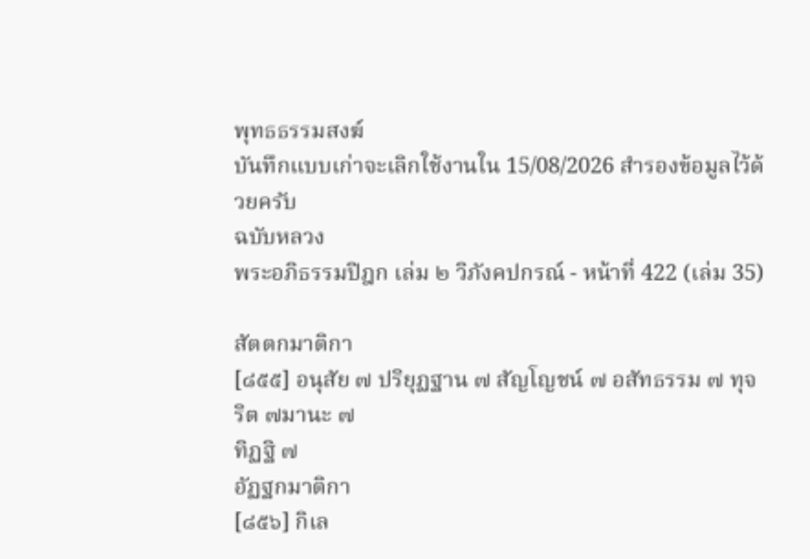พุทธธรรมสงฆ์
บันทึกแบบเก่าจะเลิกใช้งานใน 15/08/2026 สํารองข้อมูลไว้ด้วยครับ
ฉบับหลวง
พระอภิธรรมปิฎก เล่ม ๒ วิภังคปกรณ์ - หน้าที่ 422 (เล่ม 35)

สัตตกมาติกา
[๘๕๕] อนุสัย ๗ ปริยุฏฐาน ๗ สัญโญชน์ ๗ อสัทธรรม ๗ ทุจริต ๗มานะ ๗
ทิฏฐิ ๗
อัฏฐกมาติกา
[๘๕๖] กิเล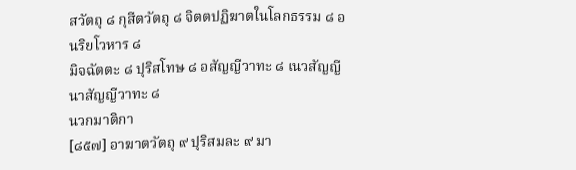สวัตถุ ๘ กุสีตวัตถุ ๘ จิตตปฏิฆาตในโลกธรรม ๘ อนริยโวหาร ๘
มิจฉัตตะ ๘ ปุริสโทษ ๘ อสัญญีวาทะ ๘ เนวสัญญีนาสัญญีวาทะ ๘
นวกมาติกา
[๘๕๗] อาฆาตวัตถุ ๙ ปุริสมละ ๙ มา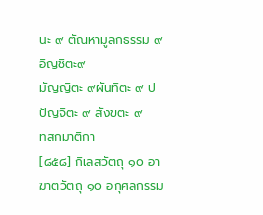นะ ๙ ตัณหามูลกธรรม ๙ อิญชิตะ๙
มัญญิตะ ๙ผันทิตะ ๙ ปปัญจิตะ ๙ สังขตะ ๙
ทสกมาติกา
[๘๕๘] กิเลสวัตถุ ๑๐ อาฆาตวัตถุ ๑๐ อกุศลกรรม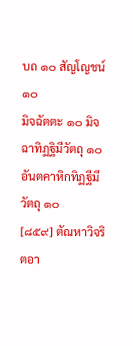บถ ๑๐ สัญโญชน์๑๐
มิจฉัตตะ ๑๐ มิจฉาทิฏฐิมีวัตถุ ๑๐ อันตคาหิกทิฏฐีมีวัตถุ ๑๐
[๘๕๙] ตัณหาวิจริตอา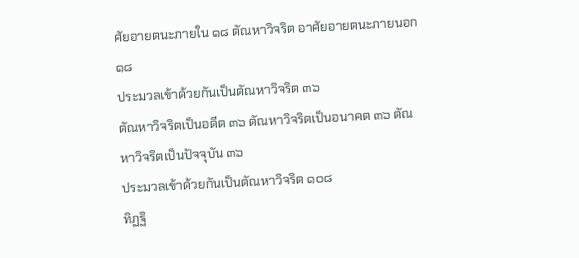ศัยอายตนะภายใน ๑๘ ตัณหาวิจริต อาศัยอายตนะภายนอก ๑๘
ประมวลเข้าด้วยกันเป็นตัณหาวิจริต ๓๖
ตัณหาวิจริตเป็นอดีต ๓๖ ตัณหาวิจริตเป็นอนาคต ๓๖ ตัณหาวิจริตเป็นปัจจุบัน ๓๖
ประมวลเข้าด้วยกันเป็นตัณหาวิจริต ๑๐๘
ทิฏฐิ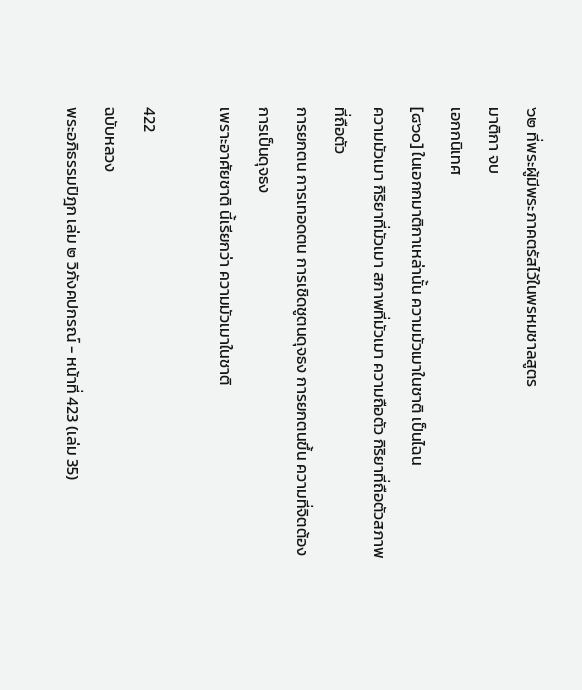๖๒ ที่พระผู้มีพระภาคตรัสไว้ในพรหมชาลสูตร
มาติกา จบ
เอกกนิเทศ
[๘๖๐] ในเอกกมาติกาเหล่านั้น ความมัวเมาในชาติ เป็นไฉน
ความมัวเมา กิริยาที่มัวเมา สภาพที่มัวเมา ความถือตัว กิริยาที่ถือตัวสภาพที่ถือตัว
การยกตน การเทอดตน การเชิดชูตนดุจธง การยกตนขึ้น ความที่จิตต้องการเป็นดุจธง
เพราะอาศัยชาติ นี้เรียกว่า ความมัวเมาในชาติ

422
ฉบับหลวง
พระอภิธรรมปิฎก เล่ม ๒ วิภังคปกรณ์ - หน้าที่ 423 (เล่ม 35)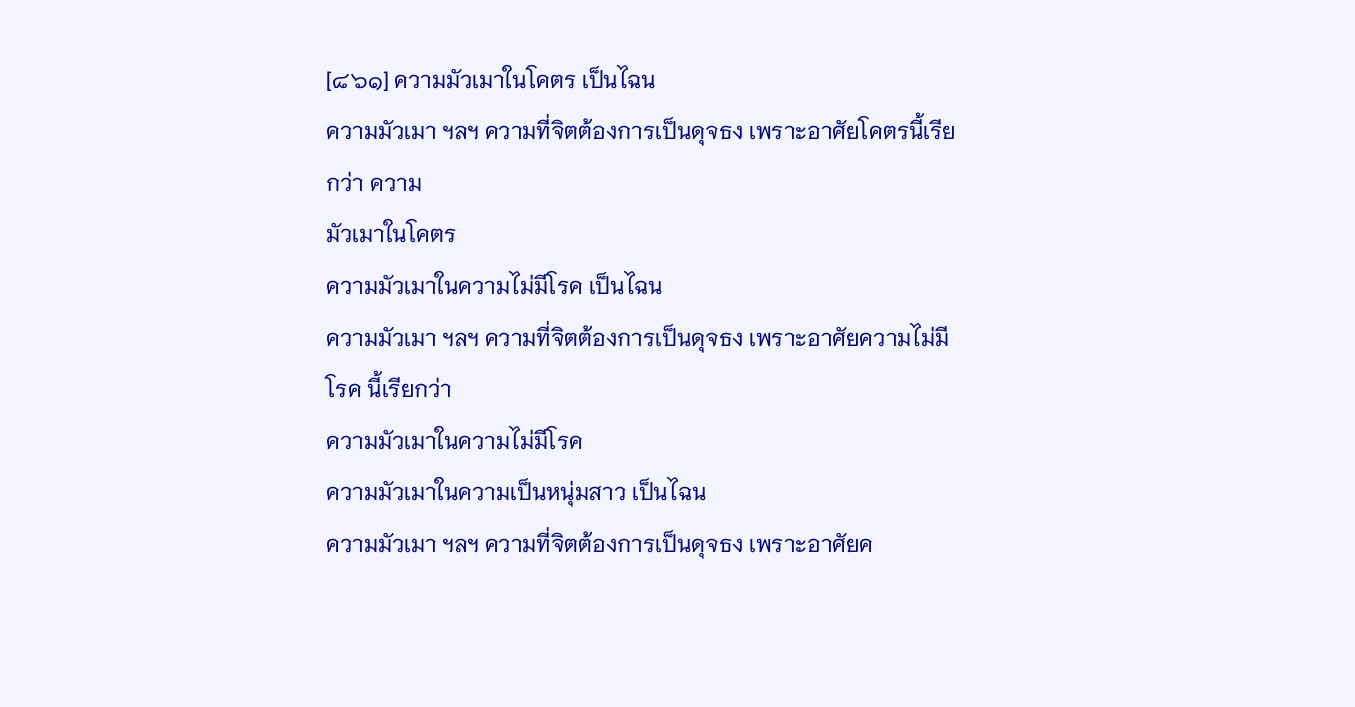[๘๖๑] ความมัวเมาในโคตร เป็นไฉน
ความมัวเมา ฯลฯ ความที่จิตต้องการเป็นดุจธง เพราะอาศัยโคตรนี้เรียกว่า ความ
มัวเมาในโคตร
ความมัวเมาในความไม่มีโรค เป็นไฉน
ความมัวเมา ฯลฯ ความที่จิตต้องการเป็นดุจธง เพราะอาศัยความไม่มีโรค นี้เรียกว่า
ความมัวเมาในความไม่มีโรค
ความมัวเมาในความเป็นหนุ่มสาว เป็นไฉน
ความมัวเมา ฯลฯ ความที่จิตต้องการเป็นดุจธง เพราะอาศัยค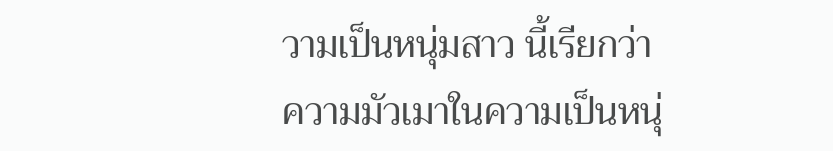วามเป็นหนุ่มสาว นี้เรียกว่า
ความมัวเมาในความเป็นหนุ่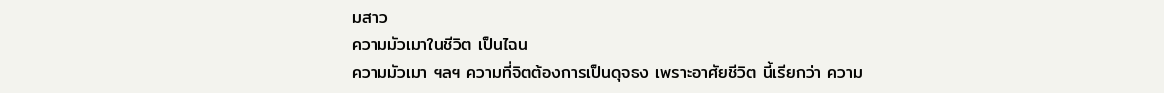มสาว
ความมัวเมาในชีวิต เป็นไฉน
ความมัวเมา ฯลฯ ความที่จิตต้องการเป็นดุจธง เพราะอาศัยชีวิต นี้เรียกว่า ความ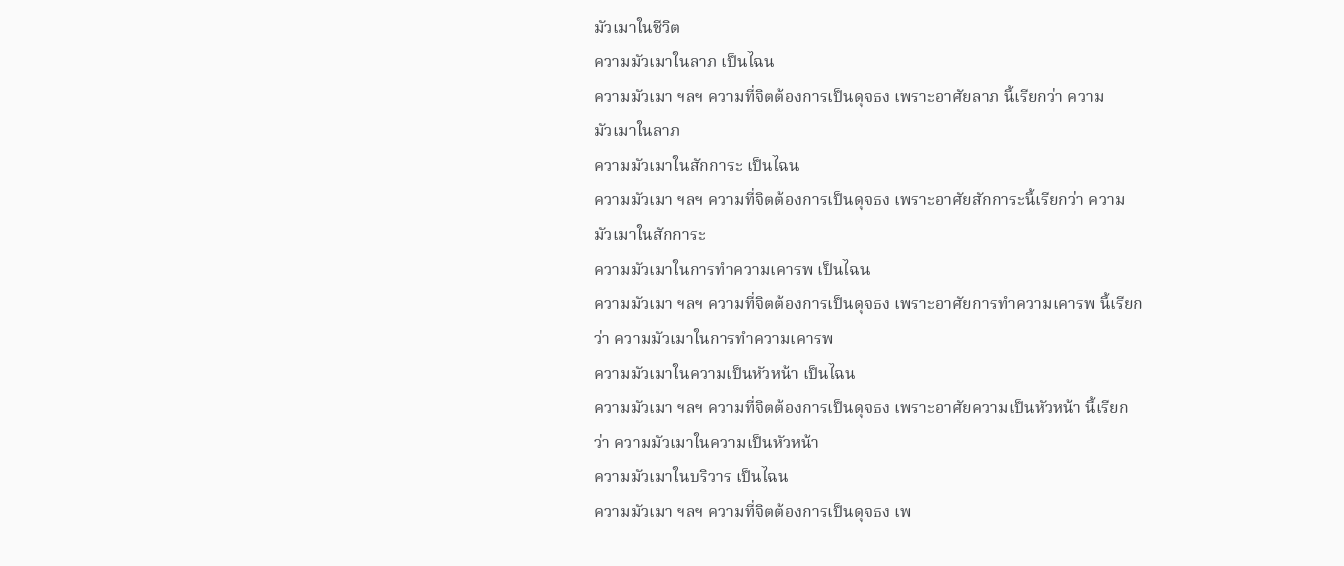มัวเมาในชีวิต
ความมัวเมาในลาภ เป็นไฉน
ความมัวเมา ฯลฯ ความที่จิตต้องการเป็นดุจธง เพราะอาศัยลาภ นี้เรียกว่า ความ
มัวเมาในลาภ
ความมัวเมาในสักการะ เป็นไฉน
ความมัวเมา ฯลฯ ความที่จิตต้องการเป็นดุจธง เพราะอาศัยสักการะนี้เรียกว่า ความ
มัวเมาในสักการะ
ความมัวเมาในการทำความเคารพ เป็นไฉน
ความมัวเมา ฯลฯ ความที่จิตต้องการเป็นดุจธง เพราะอาศัยการทำความเคารพ นี้เรียก
ว่า ความมัวเมาในการทำความเคารพ
ความมัวเมาในความเป็นหัวหน้า เป็นไฉน
ความมัวเมา ฯลฯ ความที่จิตต้องการเป็นดุจธง เพราะอาศัยความเป็นหัวหน้า นี้เรียก
ว่า ความมัวเมาในความเป็นหัวหน้า
ความมัวเมาในบริวาร เป็นไฉน
ความมัวเมา ฯลฯ ความที่จิตต้องการเป็นดุจธง เพ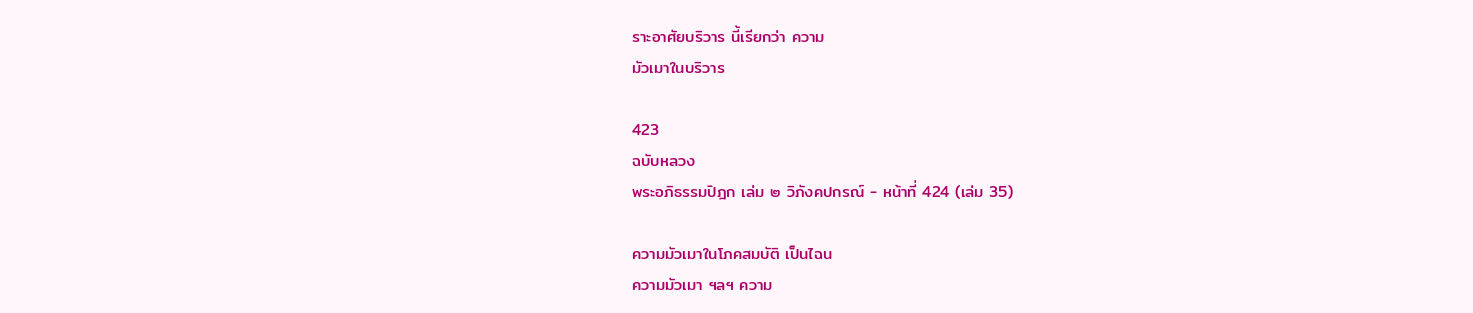ราะอาศัยบริวาร นี้เรียกว่า ความ
มัวเมาในบริวาร

423
ฉบับหลวง
พระอภิธรรมปิฎก เล่ม ๒ วิภังคปกรณ์ - หน้าที่ 424 (เล่ม 35)

ความมัวเมาในโภคสมบัติ เป็นไฉน
ความมัวเมา ฯลฯ ความ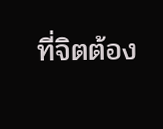ที่จิตต้อง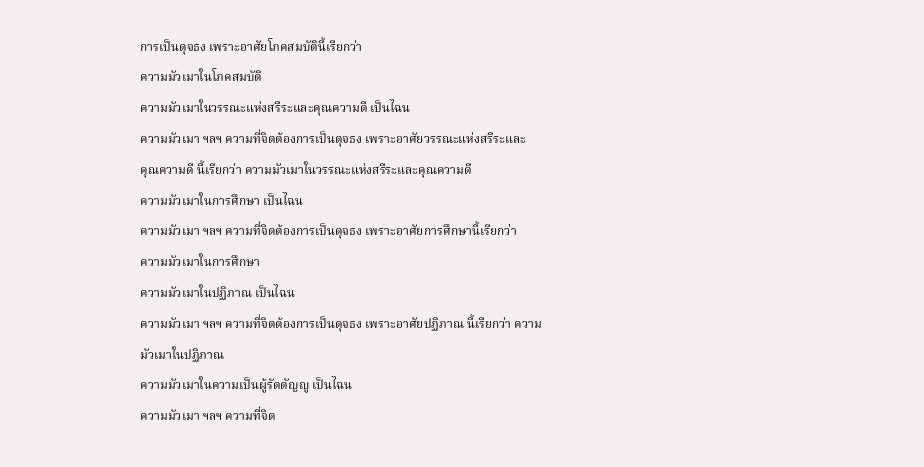การเป็นดุจธง เพราะอาศัยโภคสมบัตินี้เรียกว่า
ความมัวเมาในโภคสมบัติ
ความมัวเมาในวรรณะแห่งสรีระและคุณความดี เป็นไฉน
ความมัวเมา ฯลฯ ความที่จิตต้องการเป็นดุจธง เพราะอาศัยวรรณะแห่งสรีระและ
คุณความดี นี้เรียกว่า ความมัวเมาในวรรณะแห่งสรีระและคุณความดี
ความมัวเมาในการศึกษา เป็นไฉน
ความมัวเมา ฯลฯ ความที่จิตต้องการเป็นดุจธง เพราะอาศัยการศึกษานี้เรียกว่า
ความมัวเมาในการศึกษา
ความมัวเมาในปฏิภาณ เป็นไฉน
ความมัวเมา ฯลฯ ความที่จิตต้องการเป็นดุจธง เพราะอาศัยปฏิภาณ นี้เรียกว่า ความ
มัวเมาในปฏิภาณ
ความมัวเมาในความเป็นผู้รัตตัญญู เป็นไฉน
ความมัวเมา ฯลฯ ความที่จิต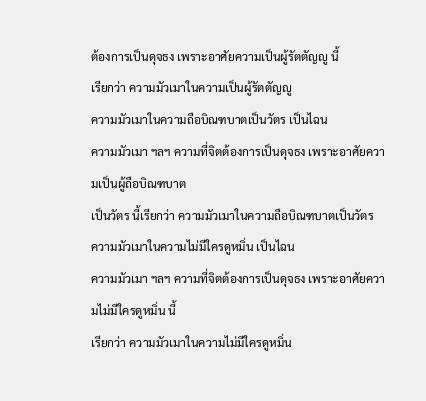ต้องการเป็นดุจธง เพราะอาศัยความเป็นผู้รัตตัญญู นี้
เรียกว่า ความมัวเมาในความเป็นผู้รัตตัญญู
ความมัวเมาในความถือบิณฑบาตเป็นวัตร เป็นไฉน
ความมัวเมา ฯลฯ ความที่จิตต้องการเป็นดุจธง เพราะอาศัยความเป็นผู้ถือบิณฑบาต
เป็นวัตร นี้เรียกว่า ความมัวเมาในความถือบิณฑบาตเป็นวัตร
ความมัวเมาในความไม่มีใครดูหมิ่น เป็นไฉน
ความมัวเมา ฯลฯ ความที่จิตต้องการเป็นดุจธง เพราะอาศัยความไม่มีใครดูหมิ่น นี้
เรียกว่า ความมัวเมาในความไม่มีใครดูหมิ่น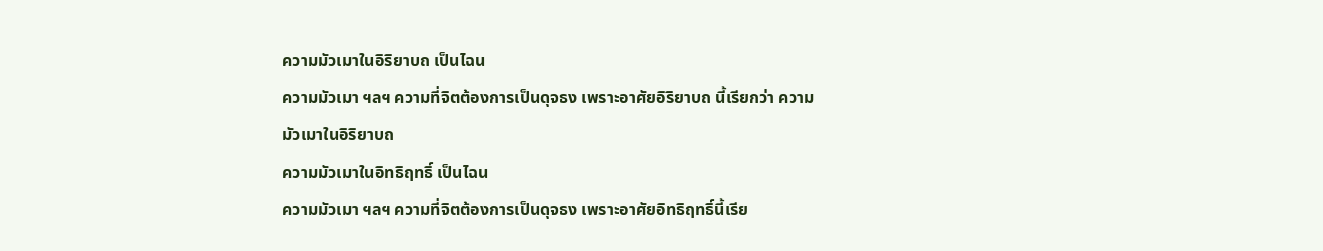ความมัวเมาในอิริยาบถ เป็นไฉน
ความมัวเมา ฯลฯ ความที่จิตต้องการเป็นดุจธง เพราะอาศัยอิริยาบถ นี้เรียกว่า ความ
มัวเมาในอิริยาบถ
ความมัวเมาในอิทธิฤทธิ์ เป็นไฉน
ความมัวเมา ฯลฯ ความที่จิตต้องการเป็นดุจธง เพราะอาศัยอิทธิฤทธิ์นี้เรีย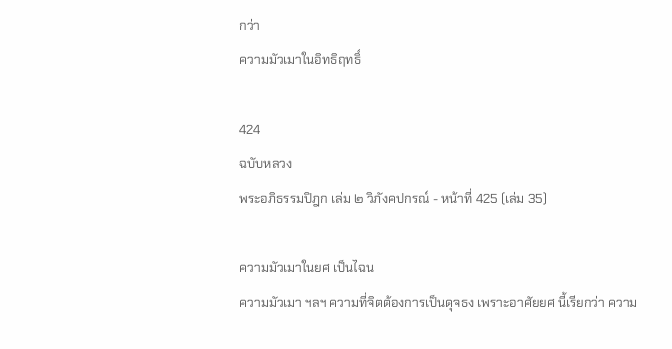กว่า
ความมัวเมาในอิทธิฤทธิ์

424
ฉบับหลวง
พระอภิธรรมปิฎก เล่ม ๒ วิภังคปกรณ์ - หน้าที่ 425 (เล่ม 35)

ความมัวเมาในยศ เป็นไฉน
ความมัวเมา ฯลฯ ความที่จิตต้องการเป็นดุจธง เพราะอาศัยยศ นี้เรียกว่า ความ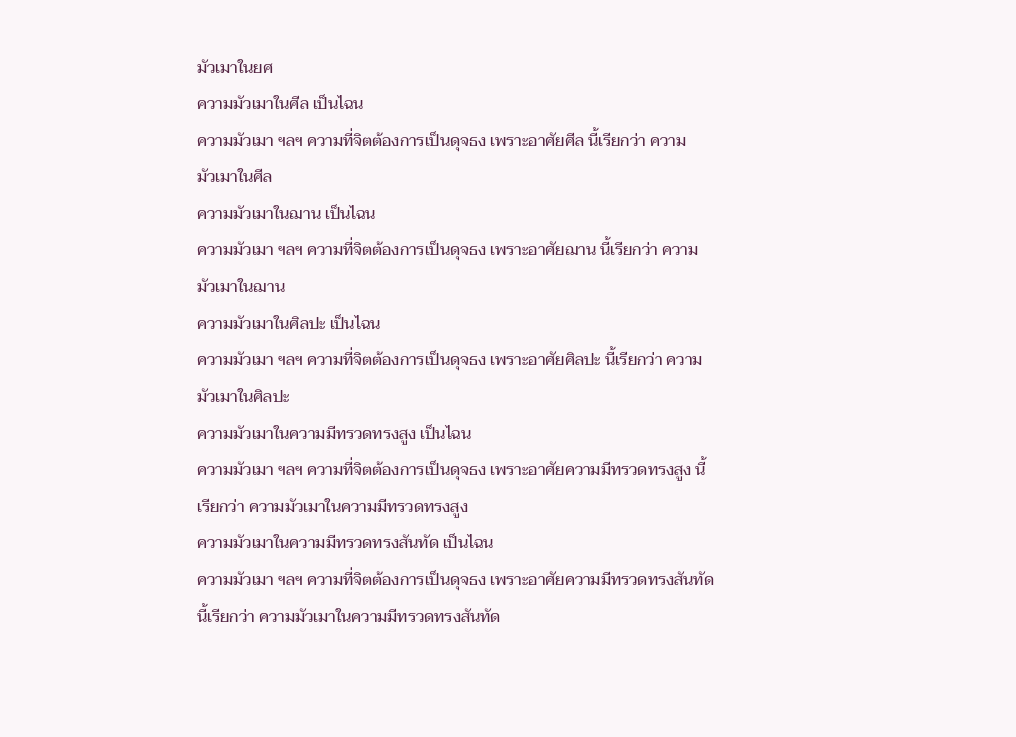มัวเมาในยศ
ความมัวเมาในศีล เป็นไฉน
ความมัวเมา ฯลฯ ความที่จิตต้องการเป็นดุจธง เพราะอาศัยศีล นี้เรียกว่า ความ
มัวเมาในศีล
ความมัวเมาในฌาน เป็นไฉน
ความมัวเมา ฯลฯ ความที่จิตต้องการเป็นดุจธง เพราะอาศัยฌาน นี้เรียกว่า ความ
มัวเมาในฌาน
ความมัวเมาในศิลปะ เป็นไฉน
ความมัวเมา ฯลฯ ความที่จิตต้องการเป็นดุจธง เพราะอาศัยศิลปะ นี้เรียกว่า ความ
มัวเมาในศิลปะ
ความมัวเมาในความมีทรวดทรงสูง เป็นไฉน
ความมัวเมา ฯลฯ ความที่จิตต้องการเป็นดุจธง เพราะอาศัยความมีทรวดทรงสูง นี้
เรียกว่า ความมัวเมาในความมีทรวดทรงสูง
ความมัวเมาในความมีทรวดทรงสันทัด เป็นไฉน
ความมัวเมา ฯลฯ ความที่จิตต้องการเป็นดุจธง เพราะอาศัยความมีทรวดทรงสันทัด
นี้เรียกว่า ความมัวเมาในความมีทรวดทรงสันทัด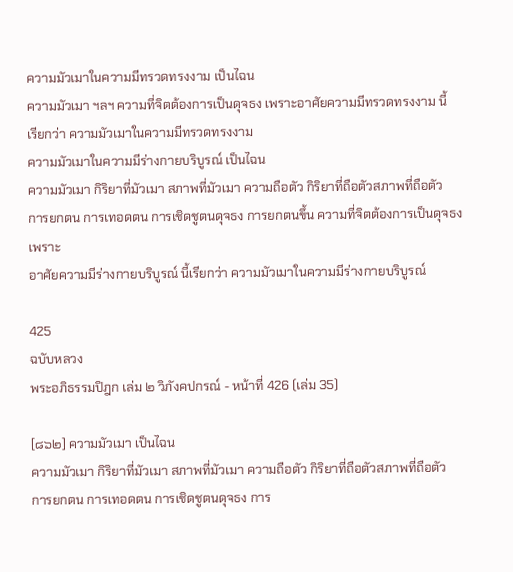ความมัวเมาในความมีทรวดทรงงาม เป็นไฉน
ความมัวเมา ฯลฯ ความที่จิตต้องการเป็นดุจธง เพราะอาศัยความมีทรวดทรงงาม นี้
เรียกว่า ความมัวเมาในความมีทรวดทรงงาม
ความมัวเมาในความมีร่างกายบริบูรณ์ เป็นไฉน
ความมัวเมา กิริยาที่มัวเมา สภาพที่มัวเมา ความถือตัว กิริยาที่ถือตัวสภาพที่ถือตัว
การยกตน การเทอดตน การเชิดชูตนดุจธง การยกตนขึ้น ความที่จิตต้องการเป็นดุจธง เพราะ
อาศัยความมีร่างกายบริบูรณ์ นี้เรียกว่า ความมัวเมาในความมีร่างกายบริบูรณ์

425
ฉบับหลวง
พระอภิธรรมปิฎก เล่ม ๒ วิภังคปกรณ์ - หน้าที่ 426 (เล่ม 35)

[๘๖๒] ความมัวเมา เป็นไฉน
ความมัวเมา กิริยาที่มัวเมา สภาพที่มัวเมา ความถือตัว กิริยาที่ถือตัวสภาพที่ถือตัว
การยกตน การเทอดตน การเชิดชูตนดุจธง การ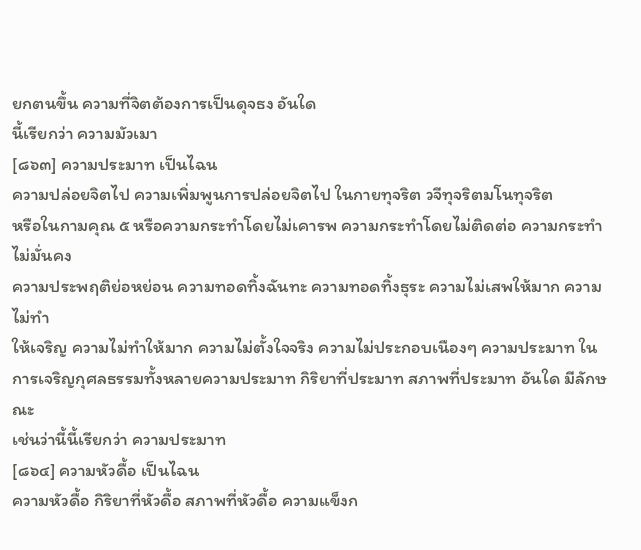ยกตนขึ้น ความที่จิตต้องการเป็นดุจธง อันใด
นี้เรียกว่า ความมัวเมา
[๘๖๓] ความประมาท เป็นไฉน
ความปล่อยจิตไป ความเพิ่มพูนการปล่อยจิตไป ในกายทุจริต วจีทุจริตมโนทุจริต
หรือในกามคุณ ๕ หรือความกระทำโดยไม่เคารพ ความกระทำโดยไม่ติดต่อ ความกระทำไม่มั่นคง
ความประพฤติย่อหย่อน ความทอดทิ้งฉันทะ ความทอดทิ้งธุระ ความไม่เสพให้มาก ความไม่ทำ
ให้เจริญ ความไม่ทำให้มาก ความไม่ตั้งใจจริง ความไม่ประกอบเนืองๆ ความประมาท ใน
การเจริญกุศลธรรมทั้งหลายความประมาท กิริยาที่ประมาท สภาพที่ประมาท อันใด มีลักษณะ
เช่นว่านี้นี้เรียกว่า ความประมาท
[๘๖๔] ความหัวดื้อ เป็นไฉน
ความหัวดื้อ กิริยาที่หัวดื้อ สภาพที่หัวดื้อ ความแข็งก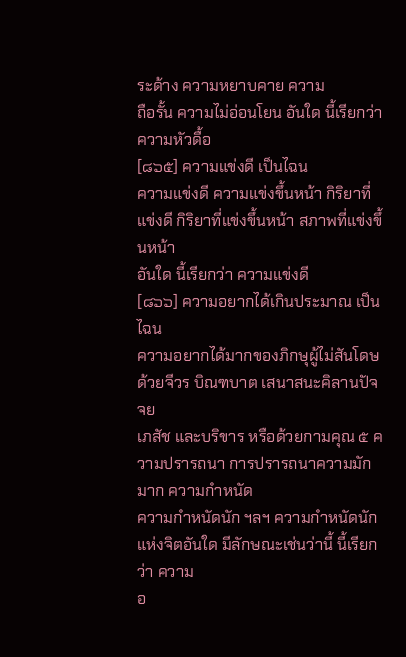ระด้าง ความหยาบคาย ความ
ถือรั้น ความไม่อ่อนโยน อันใด นี้เรียกว่า ความหัวดื้อ
[๘๖๕] ความแข่งดี เป็นไฉน
ความแข่งดี ความแข่งขึ้นหน้า กิริยาที่แข่งดี กิริยาที่แข่งขึ้นหน้า สภาพที่แข่งขึ้นหน้า
อันใด นี้เรียกว่า ความแข่งดี
[๘๖๖] ความอยากได้เกินประมาณ เป็นไฉน
ความอยากได้มากของภิกษุผู้ไม่สันโดษด้วยจีวร บิณฑบาต เสนาสนะคิลานปัจจย
เภสัช และบริขาร หรือด้วยกามคุณ ๕ ความปรารถนา การปรารถนาความมักมาก ความกำหนัด
ความกำหนัดนัก ฯลฯ ความกำหนัดนักแห่งจิตอันใด มีลักษณะเช่นว่านี้ นี้เรียกว่า ความ
อ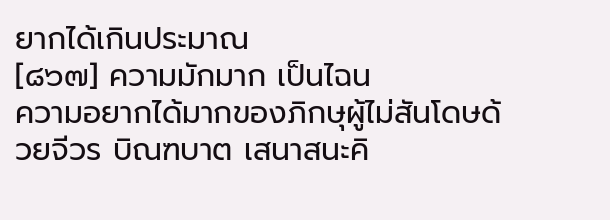ยากได้เกินประมาณ
[๘๖๗] ความมักมาก เป็นไฉน
ความอยากได้มากของภิกษุผู้ไม่สันโดษด้วยจีวร บิณฑบาต เสนาสนะคิ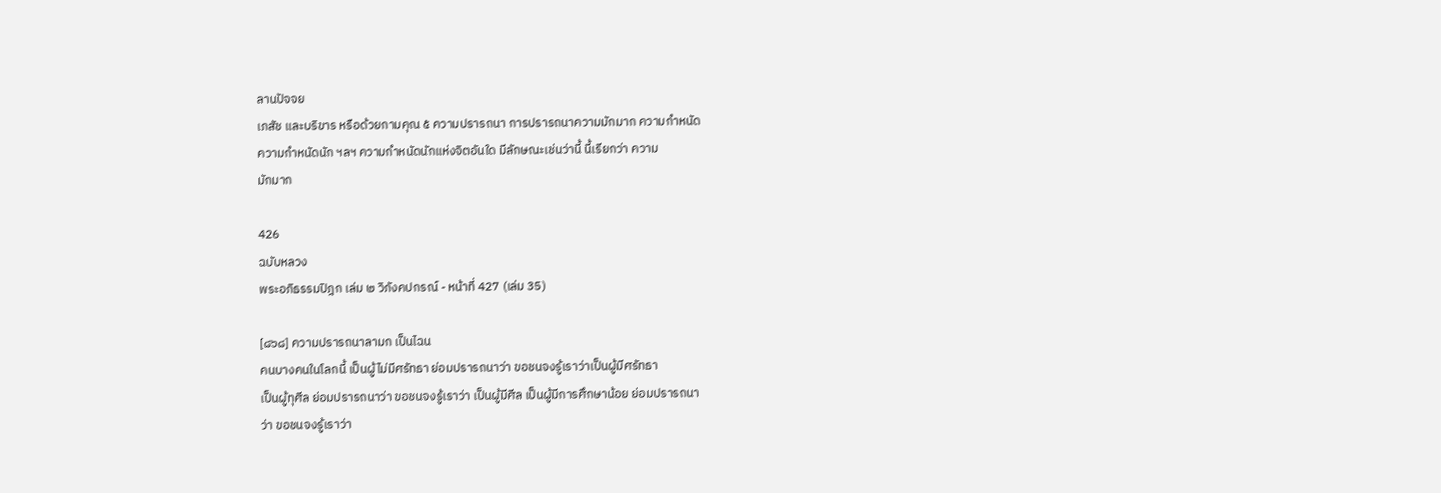ลานปัจจย
เภสัช และบริขาร หรือด้วยกามคุณ ๕ ความปรารถนา การปรารถนาความมักมาก ความกำหนัด
ความกำหนัดนัก ฯลฯ ความกำหนัดนักแห่งจิตอันใด มีลักษณะเช่นว่านี้ นี้เรียกว่า ความ
มักมาก

426
ฉบับหลวง
พระอภิธรรมปิฎก เล่ม ๒ วิภังคปกรณ์ - หน้าที่ 427 (เล่ม 35)

[๘๖๘] ความปรารถนาลามก เป็นไฉน
คนบางคนในโลกนี้ เป็นผู้ไม่มีศรัทธา ย่อมปรารถนาว่า ขอชนจงรู้เราว่าเป็นผู้มีศรัทธา
เป็นผู้ทุศีล ย่อมปรารถนาว่า ขอชนจงรู้เราว่า เป็นผู้มีศีล เป็นผู้มีการศึกษาน้อย ย่อมปรารถนา
ว่า ขอชนจงรู้เราว่า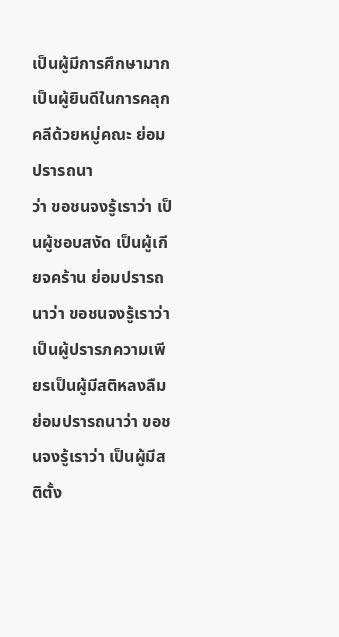เป็นผู้มีการศึกษามาก เป็นผู้ยินดีในการคลุกคลีด้วยหมู่คณะ ย่อมปรารถนา
ว่า ขอชนจงรู้เราว่า เป็นผู้ชอบสงัด เป็นผู้เกียจคร้าน ย่อมปรารถนาว่า ขอชนจงรู้เราว่า
เป็นผู้ปรารภความเพียรเป็นผู้มีสติหลงลืม ย่อมปรารถนาว่า ขอชนจงรู้เราว่า เป็นผู้มีสติตั้ง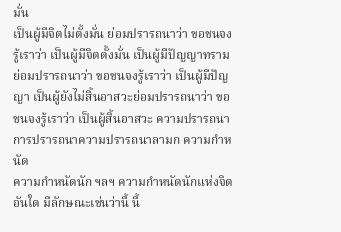มั่น
เป็นผู้มีจิตไม่ตั้งมั่น ย่อมปรารถนาว่า ขอชนจงรู้เราว่า เป็นผู้มีจิตตั้งมั่น เป็นผู้มีปัญญาทราม
ย่อมปรารถนาว่า ขอชนจงรู้เราว่า เป็นผู้มีปัญญา เป็นผู้ยังไม่สิ้นอาสวะย่อมปรารถนาว่า ขอ
ชนจงรู้เราว่า เป็นผู้สิ้นอาสวะ ความปรารถนา การปรารถนาความปรารถนาลามก ความกำหนัด
ความกำหนัดนัก ฯลฯ ความกำหนัดนักแห่งจิต อันใด มีลักษณะเช่นว่านี้ นี้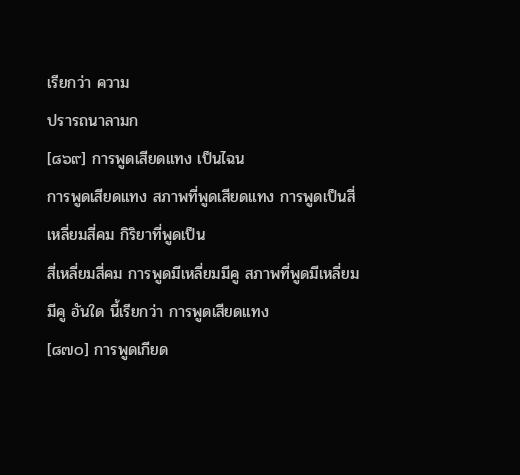เรียกว่า ความ
ปรารถนาลามก
[๘๖๙] การพูดเสียดแทง เป็นไฉน
การพูดเสียดแทง สภาพที่พูดเสียดแทง การพูดเป็นสี่เหลี่ยมสี่คม กิริยาที่พูดเป็น
สี่เหลี่ยมสี่คม การพูดมีเหลี่ยมมีคู สภาพที่พูดมีเหลี่ยมมีคู อันใด นี้เรียกว่า การพูดเสียดแทง
[๘๗๐] การพูดเกียด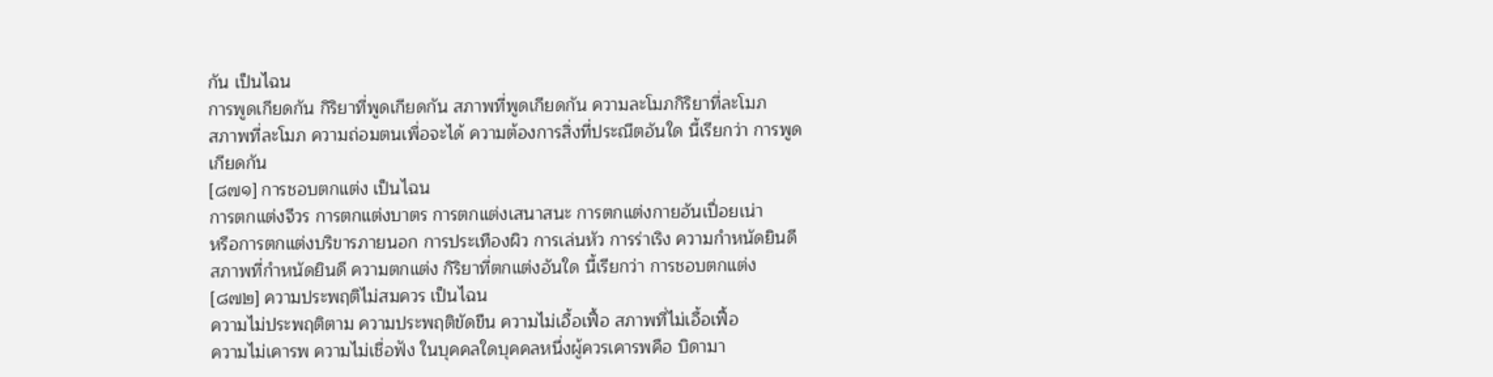กัน เป็นไฉน
การพูดเกียดกัน กิริยาที่พูดเกียดกัน สภาพที่พูดเกียดกัน ความละโมภกิริยาที่ละโมภ
สภาพที่ละโมภ ความถ่อมตนเพื่อจะได้ ความต้องการสิ่งที่ประณีตอันใด นี้เรียกว่า การพูด
เกียดกัน
[๘๗๑] การชอบตกแต่ง เป็นไฉน
การตกแต่งจีวร การตกแต่งบาตร การตกแต่งเสนาสนะ การตกแต่งกายอันเปื่อยเน่า
หรือการตกแต่งบริขารภายนอก การประเทืองผิว การเล่นหัว การร่าเริง ความกำหนัดยินดี
สภาพที่กำหนัดยินดี ความตกแต่ง กิริยาที่ตกแต่งอันใด นี้เรียกว่า การชอบตกแต่ง
[๘๗๒] ความประพฤติไม่สมควร เป็นไฉน
ความไม่ประพฤติตาม ความประพฤติขัดขืน ความไม่เอื้อเฟื้อ สภาพที่ไม่เอื้อเฟื้อ
ความไม่เคารพ ความไม่เชื่อฟัง ในบุคคลใดบุคคลหนึ่งผู้ควรเคารพคือ บิดามา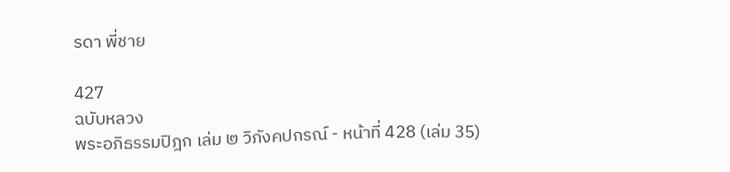รดา พี่ชาย

427
ฉบับหลวง
พระอภิธรรมปิฎก เล่ม ๒ วิภังคปกรณ์ - หน้าที่ 428 (เล่ม 35)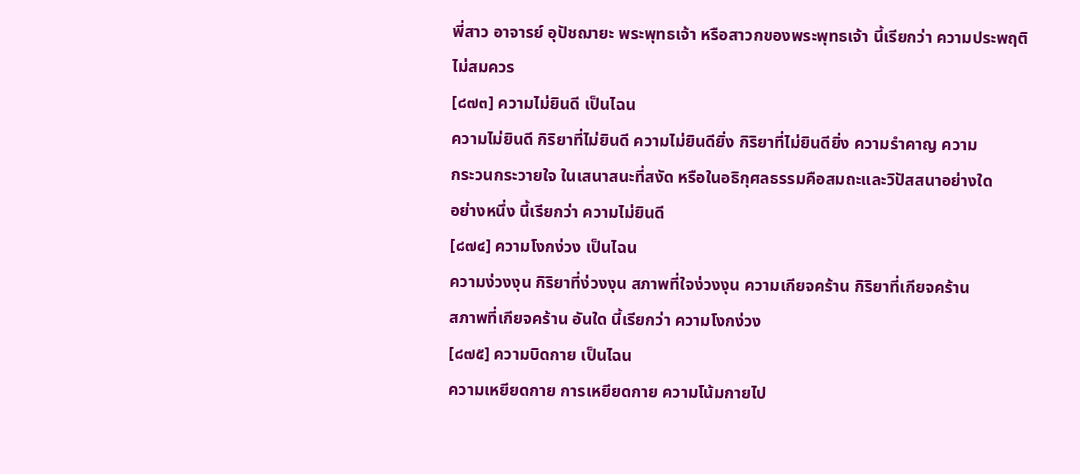พี่สาว อาจารย์ อุปัชฌายะ พระพุทธเจ้า หรือสาวกของพระพุทธเจ้า นี้เรียกว่า ความประพฤติ
ไม่สมควร
[๘๗๓] ความไม่ยินดี เป็นไฉน
ความไม่ยินดี กิริยาที่ไม่ยินดี ความไม่ยินดียิ่ง กิริยาที่ไม่ยินดียิ่ง ความรำคาญ ความ
กระวนกระวายใจ ในเสนาสนะที่สงัด หรือในอธิกุศลธรรมคือสมถะและวิปัสสนาอย่างใด
อย่างหนึ่ง นี้เรียกว่า ความไม่ยินดี
[๘๗๔] ความโงกง่วง เป็นไฉน
ความง่วงงุน กิริยาที่ง่วงงุน สภาพที่ใจง่วงงุน ความเกียจคร้าน กิริยาที่เกียจคร้าน
สภาพที่เกียจคร้าน อันใด นี้เรียกว่า ความโงกง่วง
[๘๗๕] ความบิดกาย เป็นไฉน
ความเหยียดกาย การเหยียดกาย ความโน้มกายไป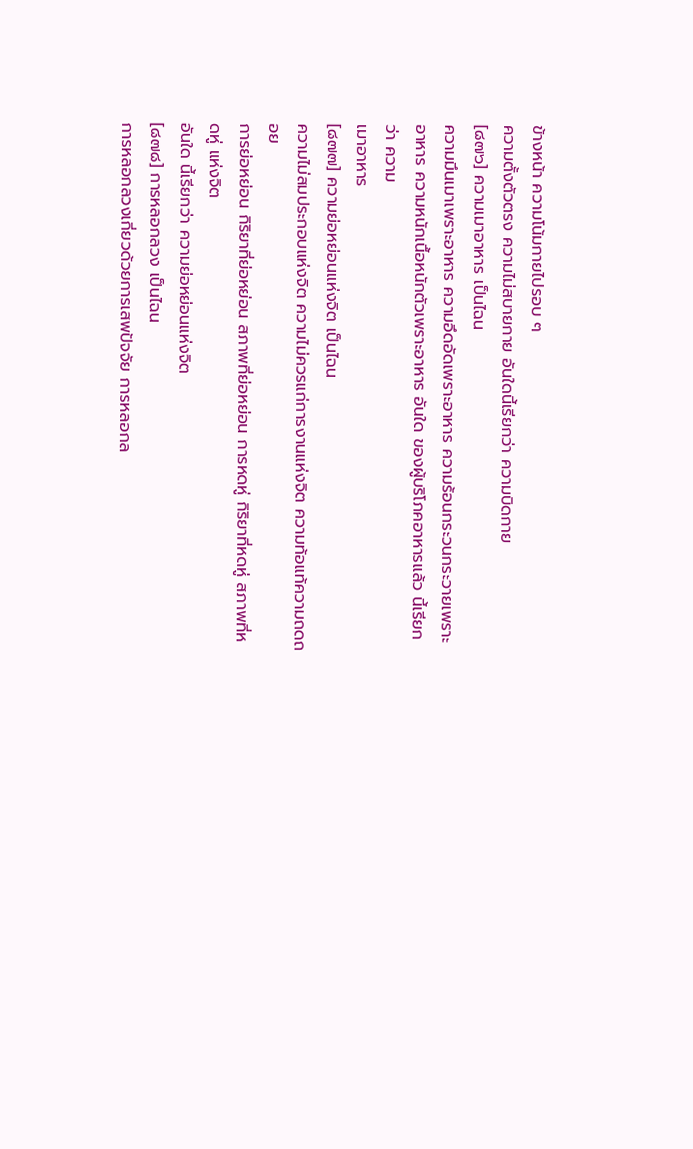ข้างหน้า ความโน้มกายไปรอบ ๆ
ความตั้งตัวตรง ความไม่สบายกาย อันใดนี้เรียกว่า ความบิดกาย
[๘๗๖] ความเมาอาหาร เป็นไฉน
ความมึนเมาเพราะอาหาร ความอึดอัดเพราะอาหาร ความร้อนกระวนกระวายเพราะ
อาหาร ความหนักเนื้อหนักตัวเพราะอาหาร อันใด ของผู้บริโภคอาหารแล้ว นี้เรียกว่า ความ
เมาอาหาร
[๘๗๗] ความย่อหย่อนแห่งจิต เป็นไฉน
ความไม่สมประกอบแห่งจิต ความไม่ควรแก่การงานแห่งจิต ความท้อแท้ความถดถอย
การย่อหย่อน กิริยาที่ย่อหย่อน สภาพที่ย่อหย่อน การหดหู่ กิริยาที่หดหู่ สภาพที่หดหู่ แห่งจิต
อันใด นี้เรียกว่า ความย่อหย่อนแห่งจิต
[๘๗๘] การหลอกลวง เป็นไฉน
การหลอกลวงเกี่ยวด้วยการเสพปัจจัย การหลอกล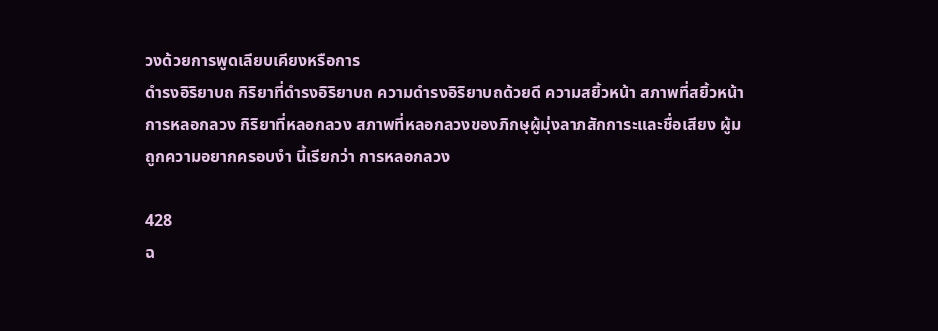วงด้วยการพูดเลียบเคียงหรือการ
ดำรงอิริยาบถ กิริยาที่ดำรงอิริยาบถ ความดำรงอิริยาบถด้วยดี ความสยิ้วหน้า สภาพที่สยิ้วหน้า
การหลอกลวง กิริยาที่หลอกลวง สภาพที่หลอกลวงของภิกษุผู้มุ่งลาภสักการะและชื่อเสียง ผู้ม
ถูกความอยากครอบงำ นี้เรียกว่า การหลอกลวง

428
ฉ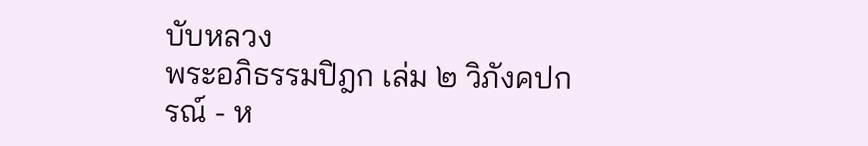บับหลวง
พระอภิธรรมปิฎก เล่ม ๒ วิภังคปกรณ์ - ห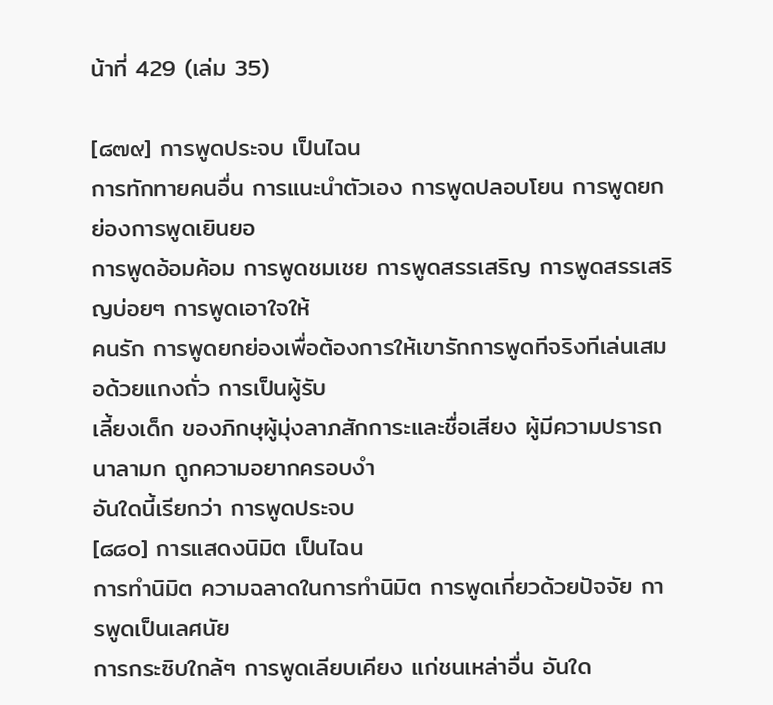น้าที่ 429 (เล่ม 35)

[๘๗๙] การพูดประจบ เป็นไฉน
การทักทายคนอื่น การแนะนำตัวเอง การพูดปลอบโยน การพูดยกย่องการพูดเยินยอ
การพูดอ้อมค้อม การพูดชมเชย การพูดสรรเสริญ การพูดสรรเสริญบ่อยๆ การพูดเอาใจให้
คนรัก การพูดยกย่องเพื่อต้องการให้เขารักการพูดทีจริงทีเล่นเสมอด้วยแกงถั่ว การเป็นผู้รับ
เลี้ยงเด็ก ของภิกษุผู้มุ่งลาภสักการะและชื่อเสียง ผู้มีความปรารถนาลามก ถูกความอยากครอบงำ
อันใดนี้เรียกว่า การพูดประจบ
[๘๘๐] การแสดงนิมิต เป็นไฉน
การทำนิมิต ความฉลาดในการทำนิมิต การพูดเกี่ยวด้วยปัจจัย การพูดเป็นเลศนัย
การกระซิบใกล้ๆ การพูดเลียบเคียง แก่ชนเหล่าอื่น อันใด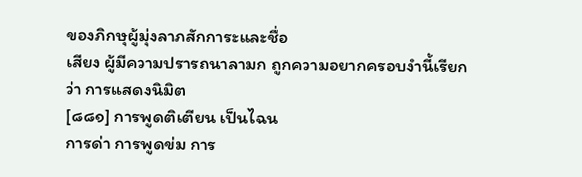ของภิกษุผู้มุ่งลาภสักการะและชื่อ
เสียง ผู้มีความปรารถนาลามก ถูกความอยากครอบงำนี้เรียกว่า การแสดงนิมิต
[๘๘๑] การพูดติเตียน เป็นไฉน
การด่า การพูดข่ม การ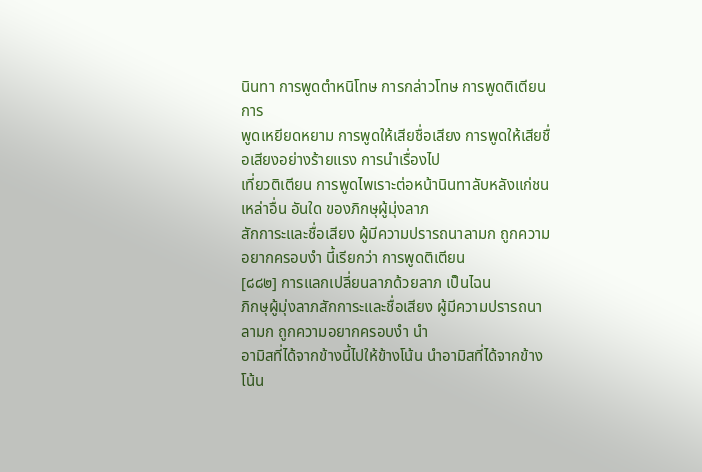นินทา การพูดตำหนิโทษ การกล่าวโทษ การพูดติเตียน การ
พูดเหยียดหยาม การพูดให้เสียชื่อเสียง การพูดให้เสียชื่อเสียงอย่างร้ายแรง การนำเรื่องไป
เที่ยวติเตียน การพูดไพเราะต่อหน้านินทาลับหลังแก่ชนเหล่าอื่น อันใด ของภิกษุผู้มุ่งลาภ
สักการะและชื่อเสียง ผู้มีความปรารถนาลามก ถูกความอยากครอบงำ นี้เรียกว่า การพูดติเตียน
[๘๘๒] การแลกเปลี่ยนลาภด้วยลาภ เป็นไฉน
ภิกษุผู้มุ่งลาภสักการะและชื่อเสียง ผู้มีความปรารถนาลามก ถูกความอยากครอบงำ นำ
อามิสที่ได้จากข้างนี้ไปให้ข้างโน้น นำอามิสที่ได้จากข้างโน้น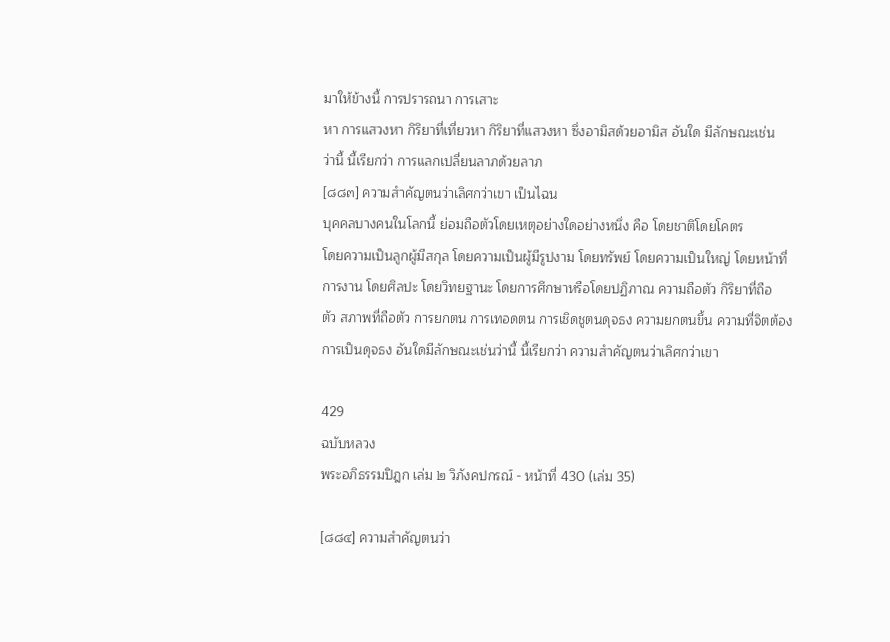มาให้ข้างนี้ การปรารถนา การเสาะ
หา การแสวงหา กิริยาที่เที่ยวหา กิริยาที่แสวงหา ซึ่งอามิสด้วยอามิส อันใด มีลักษณะเช่น
ว่านี้ นี้เรียกว่า การแลกเปลี่ยนลาภด้วยลาภ
[๘๘๓] ความสำคัญตนว่าเลิศกว่าเขา เป็นไฉน
บุคคลบางคนในโลกนี้ ย่อมถือตัวโดยเหตุอย่างใดอย่างหนึ่ง คือ โดยชาติโดยโคตร
โดยความเป็นลูกผู้มีสกุล โดยความเป็นผู้มีรูปงาม โดยทรัพย์ โดยความเป็นใหญ่ โดยหน้าที่
การงาน โดยศิลปะ โดยวิทยฐานะ โดยการศึกษาหรือโดยปฏิภาณ ความถือตัว กิริยาที่ถือ
ตัว สภาพที่ถือตัว การยกตน การเทอดตน การเชิดชูตนดุจธง ความยกตนขึ้น ความที่จิตต้อง
การเป็นดุจธง อันใดมีลักษณะเช่นว่านี้ นี้เรียกว่า ความสำคัญตนว่าเลิศกว่าเขา

429
ฉบับหลวง
พระอภิธรรมปิฎก เล่ม ๒ วิภังคปกรณ์ - หน้าที่ 430 (เล่ม 35)

[๘๘๔] ความสำคัญตนว่า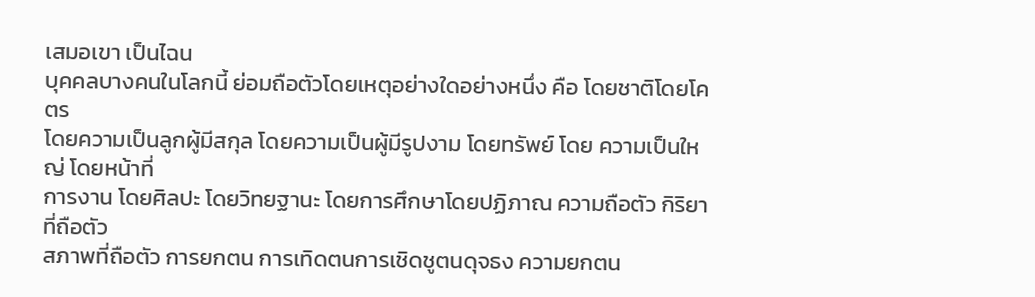เสมอเขา เป็นไฉน
บุคคลบางคนในโลกนี้ ย่อมถือตัวโดยเหตุอย่างใดอย่างหนึ่ง คือ โดยชาติโดยโคตร
โดยความเป็นลูกผู้มีสกุล โดยความเป็นผู้มีรูปงาม โดยทรัพย์ โดย ความเป็นใหญ่ โดยหน้าที่
การงาน โดยศิลปะ โดยวิทยฐานะ โดยการศึกษาโดยปฏิภาณ ความถือตัว กิริยาที่ถือตัว
สภาพที่ถือตัว การยกตน การเทิดตนการเชิดชูตนดุจธง ความยกตน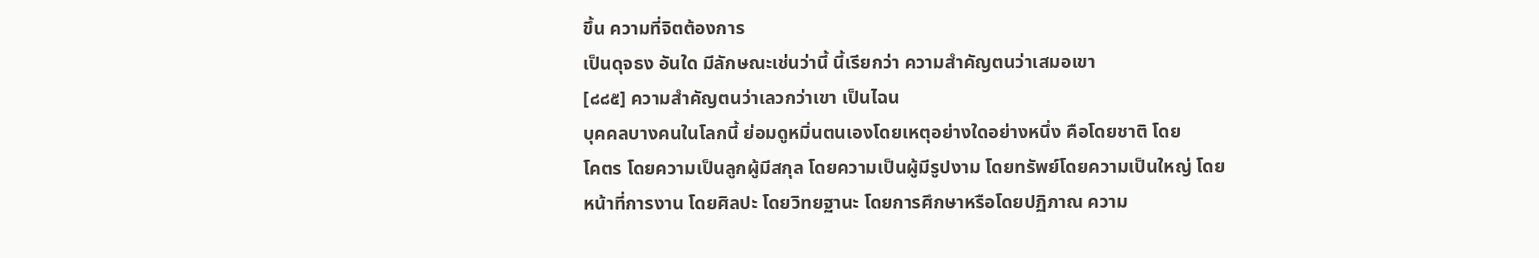ขึ้น ความที่จิตต้องการ
เป็นดุจธง อันใด มีลักษณะเช่นว่านี้ นี้เรียกว่า ความสำคัญตนว่าเสมอเขา
[๘๘๕] ความสำคัญตนว่าเลวกว่าเขา เป็นไฉน
บุคคลบางคนในโลกนี้ ย่อมดูหมิ่นตนเองโดยเหตุอย่างใดอย่างหนึ่ง คือโดยชาติ โดย
โคตร โดยความเป็นลูกผู้มีสกุล โดยความเป็นผู้มีรูปงาม โดยทรัพย์โดยความเป็นใหญ่ โดย
หน้าที่การงาน โดยศิลปะ โดยวิทยฐานะ โดยการศึกษาหรือโดยปฏิภาณ ความ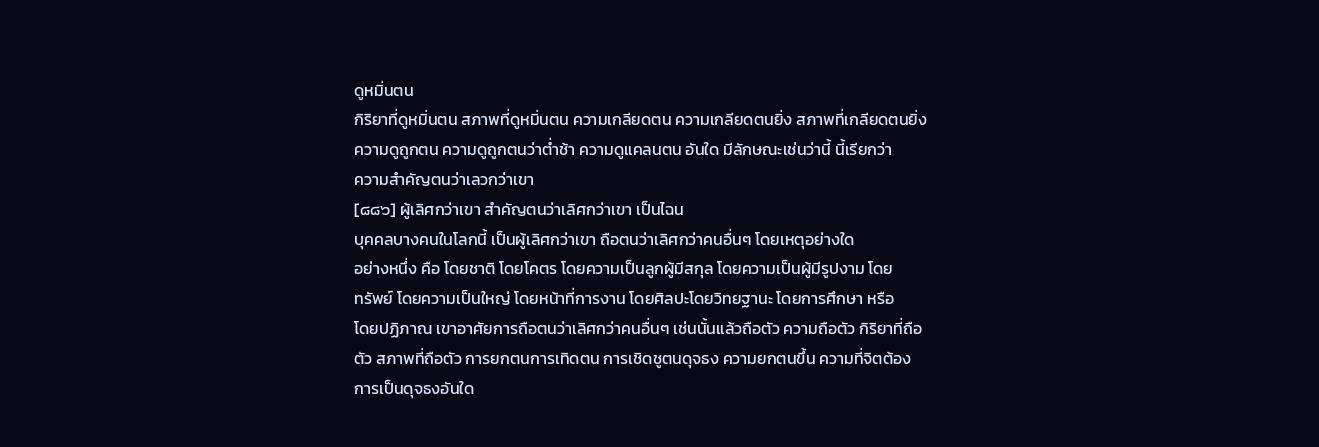ดูหมิ่นตน
กิริยาที่ดูหมิ่นตน สภาพที่ดูหมิ่นตน ความเกลียดตน ความเกลียดตนยิ่ง สภาพที่เกลียดตนยิ่ง
ความดูถูกตน ความดูถูกตนว่าต่ำช้า ความดูแคลนตน อันใด มีลักษณะเช่นว่านี้ นี้เรียกว่า
ความสำคัญตนว่าเลวกว่าเขา
[๘๘๖] ผู้เลิศกว่าเขา สำคัญตนว่าเลิศกว่าเขา เป็นไฉน
บุคคลบางคนในโลกนี้ เป็นผู้เลิศกว่าเขา ถือตนว่าเลิศกว่าคนอื่นๆ โดยเหตุอย่างใด
อย่างหนึ่ง คือ โดยชาติ โดยโคตร โดยความเป็นลูกผู้มีสกุล โดยความเป็นผู้มีรูปงาม โดย
ทรัพย์ โดยความเป็นใหญ่ โดยหน้าที่การงาน โดยศิลปะโดยวิทยฐานะ โดยการศึกษา หรือ
โดยปฏิภาณ เขาอาศัยการถือตนว่าเลิศกว่าคนอื่นๆ เช่นนั้นแล้วถือตัว ความถือตัว กิริยาที่ถือ
ตัว สภาพที่ถือตัว การยกตนการเทิดตน การเชิดชูตนดุจธง ความยกตนขึ้น ความที่จิตต้อง
การเป็นดุจธงอันใด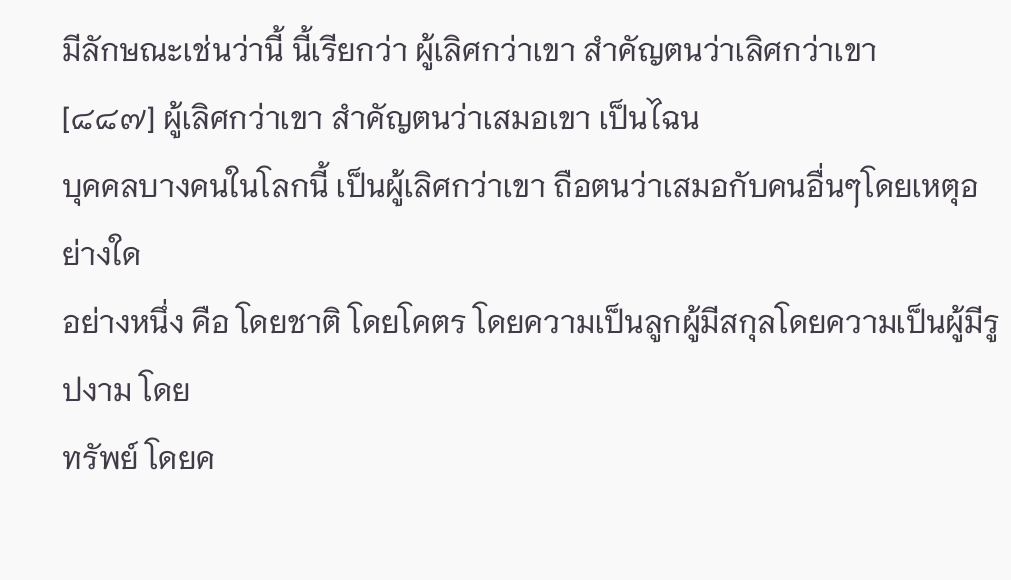มีลักษณะเช่นว่านี้ นี้เรียกว่า ผู้เลิศกว่าเขา สำคัญตนว่าเลิศกว่าเขา
[๘๘๗] ผู้เลิศกว่าเขา สำคัญตนว่าเสมอเขา เป็นไฉน
บุคคลบางคนในโลกนี้ เป็นผู้เลิศกว่าเขา ถือตนว่าเสมอกับคนอื่นๆโดยเหตุอย่างใด
อย่างหนึ่ง คือ โดยชาติ โดยโคตร โดยความเป็นลูกผู้มีสกุลโดยความเป็นผู้มีรูปงาม โดย
ทรัพย์ โดยค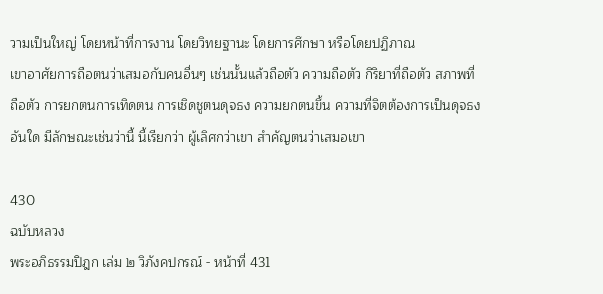วามเป็นใหญ่ โดยหน้าที่การงาน โดยวิทยฐานะ โดยการศึกษา หรือโดยปฏิภาณ
เขาอาศัยการถือตนว่าเสมอกับคนอื่นๆ เช่นนั้นแล้วถือตัว ความถือตัว กิริยาที่ถือตัว สภาพที่
ถือตัว การยกตนการเทิดตน การเชิดชูตนดุจธง ความยกตนขึ้น ความที่จิตต้องการเป็นดุจธง
อันใด มีลักษณะเช่นว่านี้ นี้เรียกว่า ผู้เลิศกว่าเขา สำคัญตนว่าเสมอเขา

430
ฉบับหลวง
พระอภิธรรมปิฎก เล่ม ๒ วิภังคปกรณ์ - หน้าที่ 431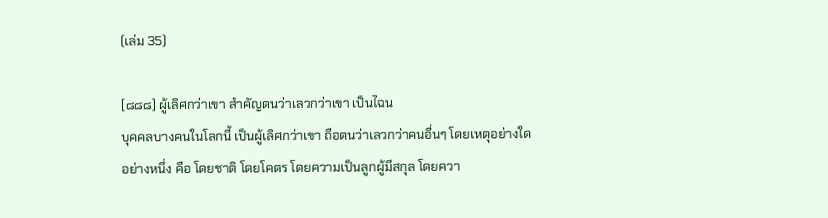(เล่ม 35)

[๘๘๘] ผู้เลิศกว่าเขา สำคัญตนว่าเลวกว่าเขา เป็นไฉน
บุคคลบางคนในโลกนี้ เป็นผู้เลิศกว่าเขา ถือตนว่าเลวกว่าคนอื่นๆ โดยเหตุอย่างใด
อย่างหนึ่ง คือ โดยชาติ โดยโคตร โดยความเป็นลูกผู้มีสกุล โดยควา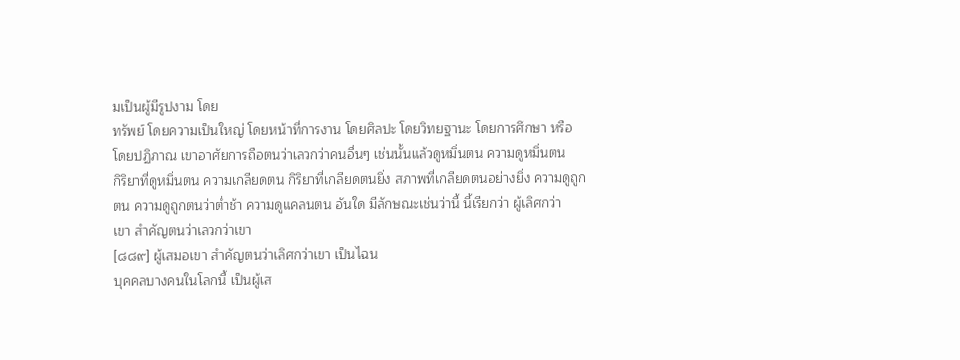มเป็นผู้มีรูปงาม โดย
ทรัพย์ โดยความเป็นใหญ่ โดยหน้าที่การงาน โดยศิลปะ โดยวิทยฐานะ โดยการศึกษา หรือ
โดยปฏิภาณ เขาอาศัยการถือตนว่าเลวกว่าคนอื่นๆ เช่นนั้นแล้วดูหมิ่นตน ความดูหมิ่นตน
กิริยาที่ดูหมิ่นตน ความเกลียดตน กิริยาที่เกลียดตนยิ่ง สภาพที่เกลียดตนอย่างยิ่ง ความดูถูก
ตน ความดูถูกตนว่าต่ำช้า ความดูแคลนตน อันใด มีลักษณะเช่นว่านี้ นี้เรียกว่า ผู้เลิศกว่า
เขา สำคัญตนว่าเลวกว่าเขา
[๘๘๙] ผู้เสมอเขา สำคัญตนว่าเลิศกว่าเขา เป็นไฉน
บุคคลบางคนในโลกนี้ เป็นผู้เส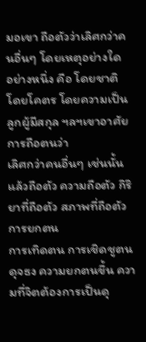มอเขา ถือตัวว่าเลิศกว่าคนอื่นๆ โดยเหตุอย่างใด
อย่างหนึ่ง คือ โดยชาติ โดยโคตร โดยความเป็นลูกผู้มีสกุล ฯลฯเขาอาศัยการถือตนว่า
เลิศกว่าคนอื่นๆ เช่นนั้นแล้วถือตัว ความถือตัว กิริยาที่ถือตัว สภาพที่ถือตัว การยกตน
การเทิดตน การเชิดชูตนดุจธง ความยกตนขึ้น ความที่จิตต้องการเป็นดุ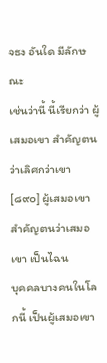จธง อันใด มีลักษณะ
เช่นว่านี้ นี้เรียกว่า ผู้เสมอเขา สำคัญตนว่าเลิศกว่าเขา
[๘๙๐] ผู้เสมอเขา สำคัญตนว่าเสมอเขา เป็นไฉน
บุคคลบางคนในโลกนี้ เป็นผู้เสมอเขา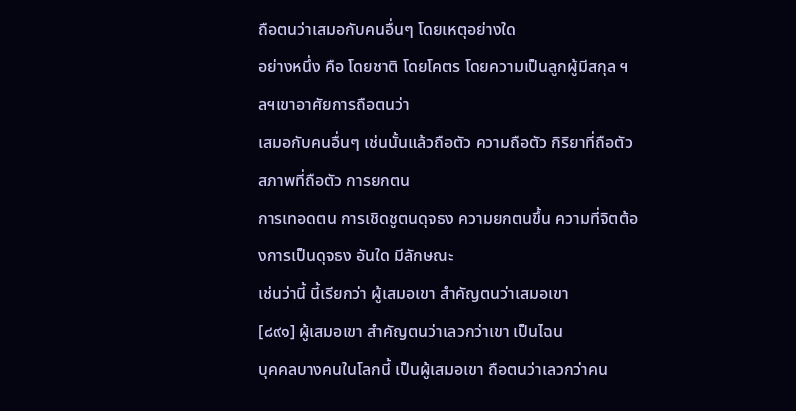ถือตนว่าเสมอกับคนอื่นๆ โดยเหตุอย่างใด
อย่างหนึ่ง คือ โดยชาติ โดยโคตร โดยความเป็นลูกผู้มีสกุล ฯลฯเขาอาศัยการถือตนว่า
เสมอกับคนอื่นๆ เช่นนั้นแล้วถือตัว ความถือตัว กิริยาที่ถือตัว สภาพที่ถือตัว การยกตน
การเทอดตน การเชิดชูตนดุจธง ความยกตนขึ้น ความที่จิตต้องการเป็นดุจธง อันใด มีลักษณะ
เช่นว่านี้ นี้เรียกว่า ผู้เสมอเขา สำคัญตนว่าเสมอเขา
[๘๙๑] ผู้เสมอเขา สำคัญตนว่าเลวกว่าเขา เป็นไฉน
บุคคลบางคนในโลกนี้ เป็นผู้เสมอเขา ถือตนว่าเลวกว่าคน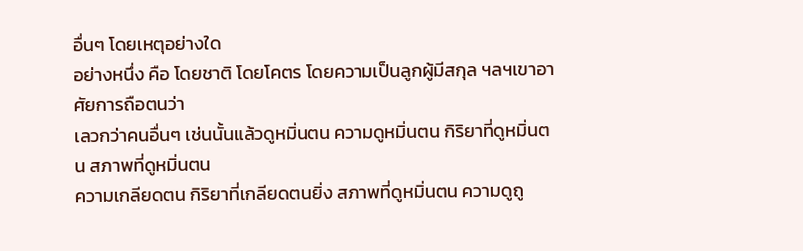อื่นๆ โดยเหตุอย่างใด
อย่างหนึ่ง คือ โดยชาติ โดยโคตร โดยความเป็นลูกผู้มีสกุล ฯลฯเขาอาศัยการถือตนว่า
เลวกว่าคนอื่นๆ เช่นนั้นแล้วดูหมิ่นตน ความดูหมิ่นตน กิริยาที่ดูหมิ่นตน สภาพที่ดูหมิ่นตน
ความเกลียดตน กิริยาที่เกลียดตนยิ่ง สภาพที่ดูหมิ่นตน ความดูถู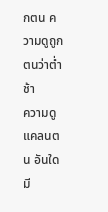กตน ความดูถูกตนว่าต่ำช้า
ความดูแคลนตน อันใด มี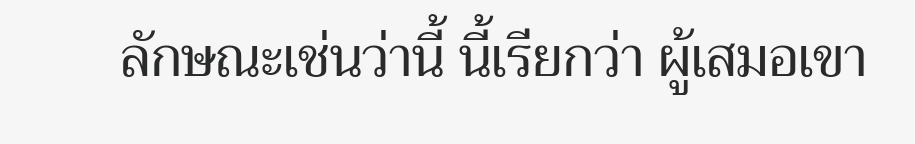ลักษณะเช่นว่านี้ นี้เรียกว่า ผู้เสมอเขา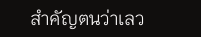สำคัญตนว่าเลว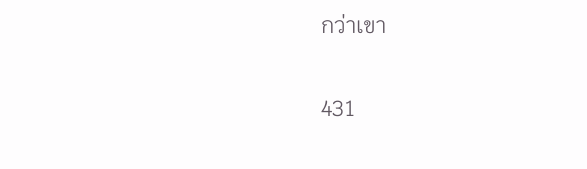กว่าเขา

431